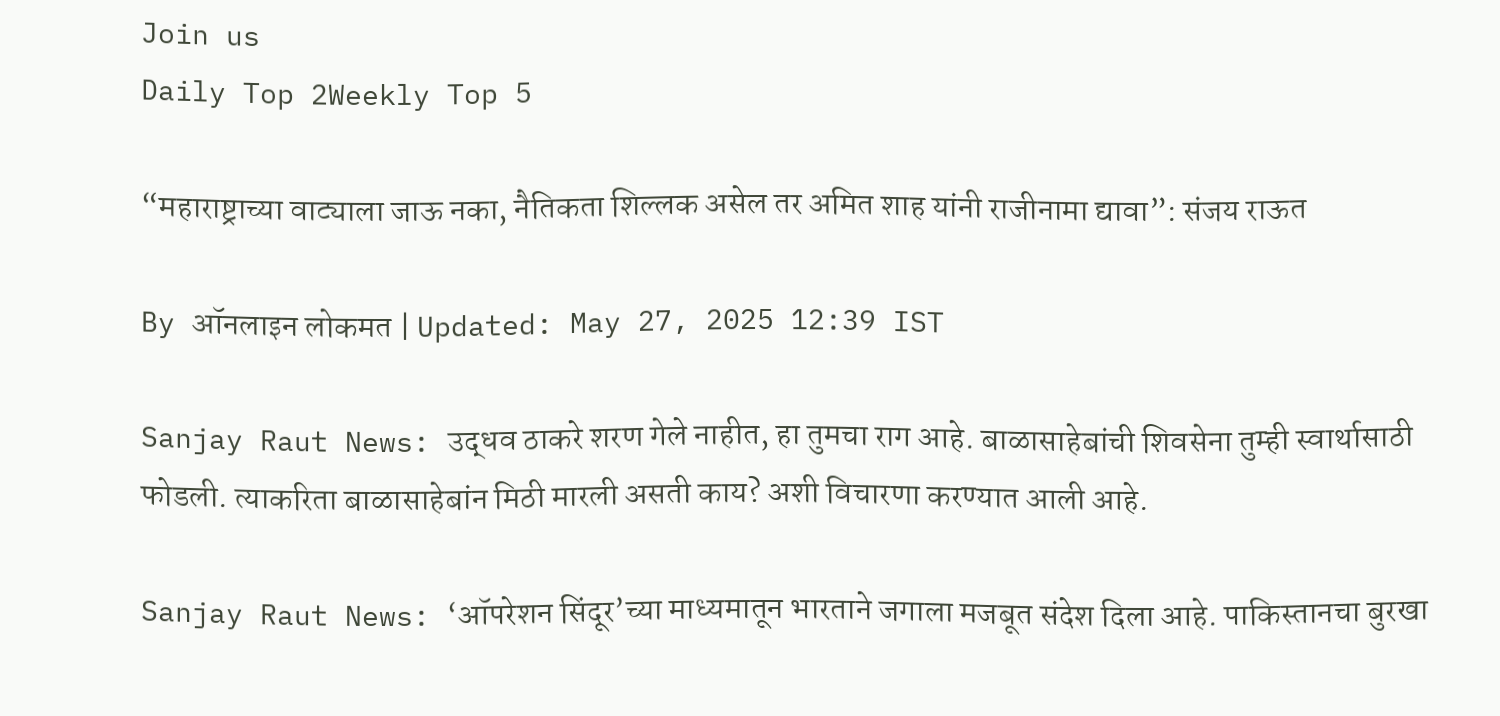Join us
Daily Top 2Weekly Top 5

“महाराष्ट्राच्या वाट्याला जाऊ नका, नैतिकता शिल्लक असेल तर अमित शाह यांनी राजीनामा द्यावा”: संजय राऊत

By ऑनलाइन लोकमत | Updated: May 27, 2025 12:39 IST

Sanjay Raut News: उद्धव ठाकरे शरण गेले नाहीत, हा तुमचा राग आहे. बाळासाहेबांची शिवसेना तुम्ही स्वार्थासाठी फोडली. त्याकरिता बाळासाहेबांन मिठी मारली असती काय? अशी विचारणा करण्यात आली आहे.

Sanjay Raut News: ‘ऑपरेशन सिंदूर’च्या माध्यमातून भारताने जगाला मजबूत संदेश दिला आहे. पाकिस्तानचा बुरखा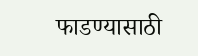फाडण्यासाठी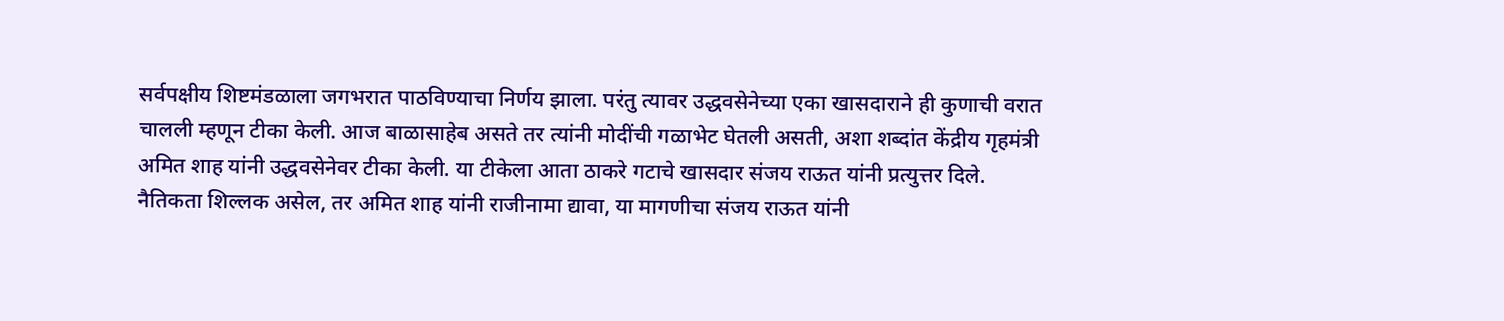सर्वपक्षीय शिष्टमंडळाला जगभरात पाठविण्याचा निर्णय झाला. परंतु त्यावर उद्धवसेनेच्या एका खासदाराने ही कुणाची वरात चालली म्हणून टीका केली. आज बाळासाहेब असते तर त्यांनी मोदींची गळाभेट घेतली असती, अशा शब्दांत केंद्रीय गृहमंत्री अमित शाह यांनी उद्धवसेनेवर टीका केली. या टीकेला आता ठाकरे गटाचे खासदार संजय राऊत यांनी प्रत्युत्तर दिले. नैतिकता शिल्लक असेल, तर अमित शाह यांनी राजीनामा द्यावा, या मागणीचा संजय राऊत यांनी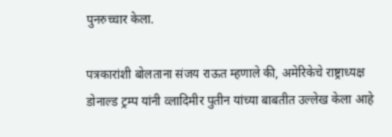पुनरुच्चार केला.

पत्रकारांशी बोलताना संजय राऊत म्हणाले की, अमेरिकेचे राष्ट्राध्यक्ष डोनाल्ड ट्रम्प यांनी व्लादिमीर पुतीन यांच्या बाबतीत उल्लेख केला आहे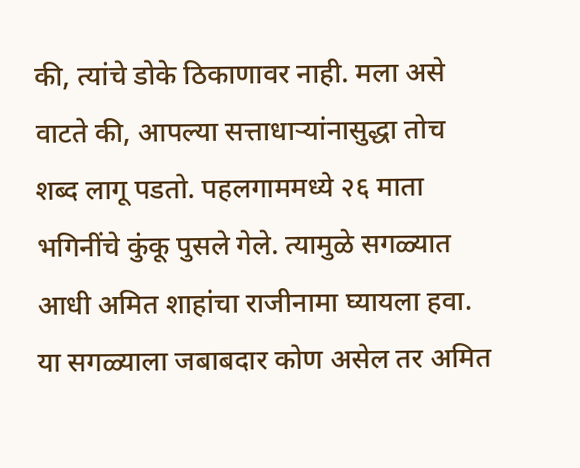की, त्यांचे डोके ठिकाणावर नाही. मला असे वाटते की, आपल्या सत्ताधाऱ्यांनासुद्धा तोच शब्द लागू पडतो. पहलगाममध्ये २६ माता भगिनींचे कुंकू पुसले गेले. त्यामुळे सगळ्यात आधी अमित शाहांचा राजीनामा घ्यायला हवा. या सगळ्याला जबाबदार कोण असेल तर अमित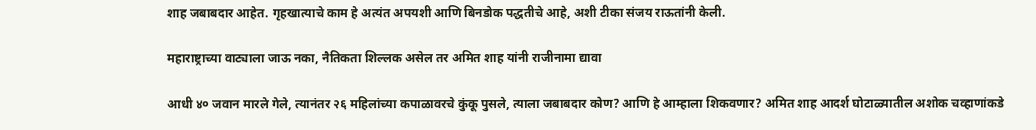शाह जबाबदार आहेत. गृहखात्याचे काम हे अत्यंत अपयशी आणि बिनडोक पद्धतीचे आहे, अशी टीका संजय राऊतांनी केली.

महाराष्ट्राच्या वाट्याला जाऊ नका, नैतिकता शिल्लक असेल तर अमित शाह यांनी राजीनामा द्यावा

आधी ४० जवान मारले गेले, त्यानंतर २६ महिलांच्या कपाळावरचे कुंकू पुसले, त्याला जबाबदार कोण? आणि हे आम्हाला शिकवणार? अमित शाह आदर्श घोटाळ्यातील अशोक चव्हाणांकडे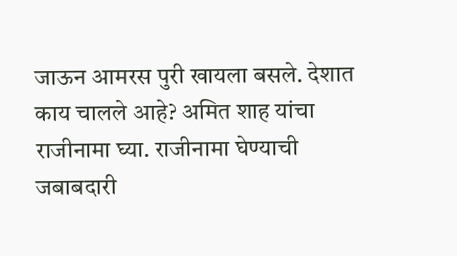जाऊन आमरस पुरी खायला बसले. देशात काय चालले आहे? अमित शाह यांचा राजीनामा घ्या. राजीनामा घेण्याची जबाबदारी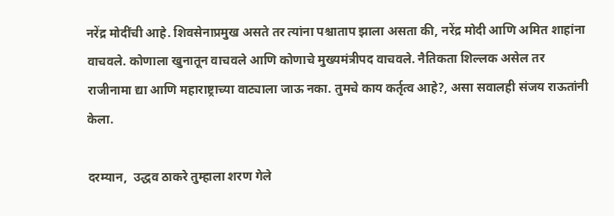नरेंद्र मोदींची आहे. शिवसेनाप्रमुख असते तर त्यांना पश्चाताप झाला असता की, नरेंद्र मोदी आणि अमित शाहांना वाचवले. कोणाला खुनातून वाचवले आणि कोणाचे मुख्यमंत्रीपद वाचवले. नैतिकता शिल्लक असेल तर राजीनामा द्या आणि महाराष्ट्राच्या वाट्याला जाऊ नका. तुमचे काय कर्तृत्व आहे?, असा सवालही संजय राऊतांनी केला.

दरम्यान,  उद्धव ठाकरे तुम्हाला शरण गेले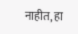नाहीत, हा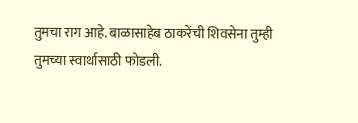तुमचा राग आहे. बाळासाहेब ठाकरेंची शिवसेना तुम्ही तुमच्या स्वार्थासाठी फोडली.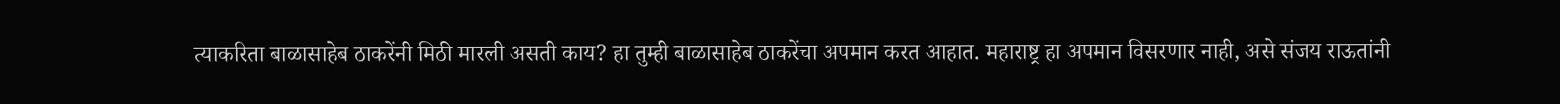त्याकरिता बाळासाहेब ठाकरेंनी मिठी मारली असती काय? हा तुम्ही बाळासाहेब ठाकरेंचा अपमान करत आहात. महाराष्ट्र हा अपमान विसरणार नाही, असे संजय राऊतांनी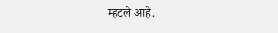म्हटले आहे.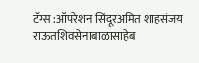टॅग्स :ऑपरेशन सिंदूरअमित शाहसंजय राऊतशिवसेनाबाळासाहेब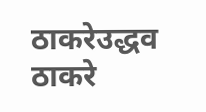ठाकरेउद्धव ठाकरे